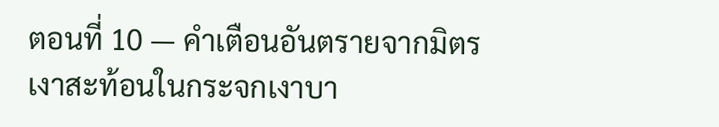ตอนที่ 10 — คำเตือนอันตรายจากมิตร
เงาสะท้อนในกระจกเงาบา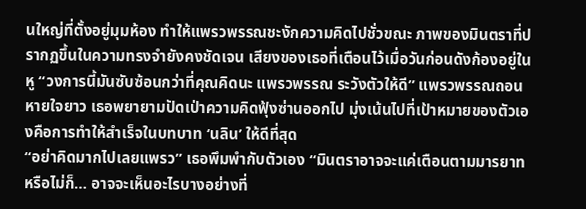นใหญ่ที่ตั้งอยู่มุมห้อง ทำให้แพรวพรรณชะงักความคิดไปชั่วขณะ ภาพของมินตราที่ปรากฏขึ้นในความทรงจำยังคงชัดเจน เสียงของเธอที่เตือนไว้เมื่อวันก่อนดังก้องอยู่ในหู “วงการนี้มันซับซ้อนกว่าที่คุณคิดนะ แพรวพรรณ ระวังตัวให้ดี” แพรวพรรณถอนหายใจยาว เธอพยายามปัดเป่าความคิดฟุ้งซ่านออกไป มุ่งเน้นไปที่เป้าหมายของตัวเองคือการทำให้สำเร็จในบทบาท ‘นลิน’ ให้ดีที่สุด
“อย่าคิดมากไปเลยแพรว” เธอพึมพำกับตัวเอง “มินตราอาจจะแค่เตือนตามมารยาท หรือไม่ก็… อาจจะเห็นอะไรบางอย่างที่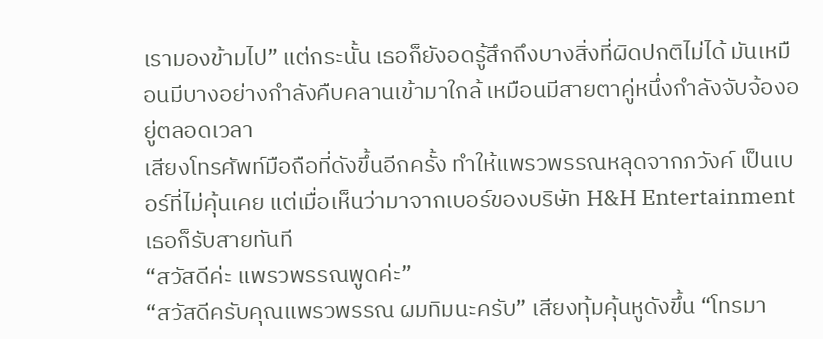เรามองข้ามไป” แต่กระนั้น เธอก็ยังอดรู้สึกถึงบางสิ่งที่ผิดปกติไม่ได้ มันเหมือนมีบางอย่างกำลังคืบคลานเข้ามาใกล้ เหมือนมีสายตาคู่หนึ่งกำลังจับจ้องอยู่ตลอดเวลา
เสียงโทรศัพท์มือถือที่ดังขึ้นอีกครั้ง ทำให้แพรวพรรณหลุดจากภวังค์ เป็นเบอร์ที่ไม่คุ้นเคย แต่เมื่อเห็นว่ามาจากเบอร์ของบริษัท H&H Entertainment เธอก็รับสายทันที
“สวัสดีค่ะ แพรวพรรณพูดค่ะ”
“สวัสดีครับคุณแพรวพรรณ ผมทิมนะครับ” เสียงทุ้มคุ้นหูดังขึ้น “โทรมา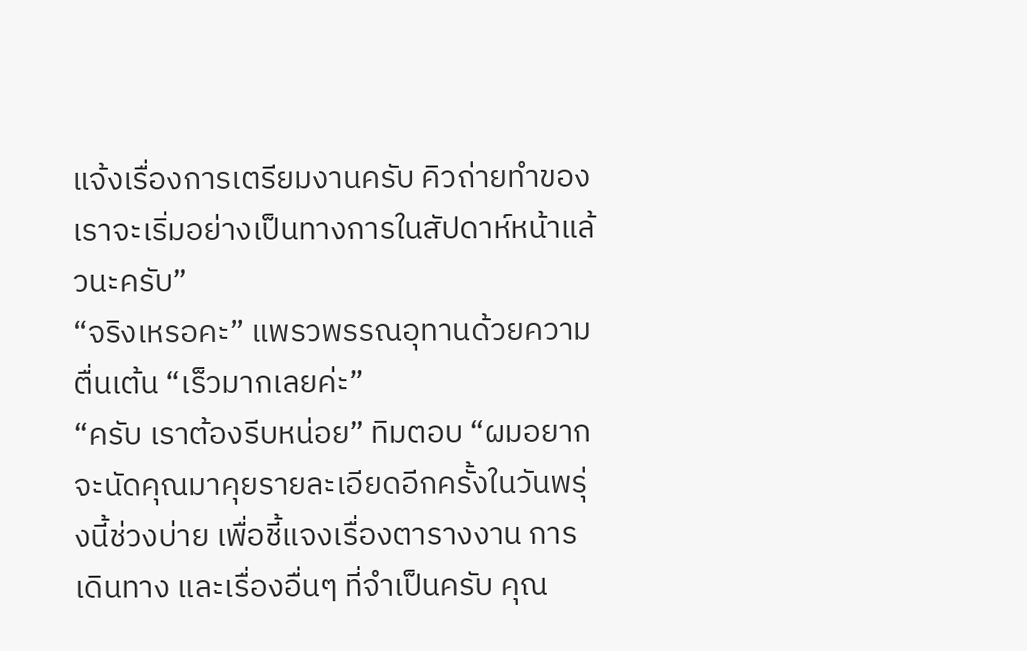แจ้งเรื่องการเตรียมงานครับ คิวถ่ายทำของเราจะเริ่มอย่างเป็นทางการในสัปดาห์หน้าแล้วนะครับ”
“จริงเหรอคะ” แพรวพรรณอุทานด้วยความตื่นเต้น “เร็วมากเลยค่ะ”
“ครับ เราต้องรีบหน่อย” ทิมตอบ “ผมอยากจะนัดคุณมาคุยรายละเอียดอีกครั้งในวันพรุ่งนี้ช่วงบ่าย เพื่อชี้แจงเรื่องตารางงาน การเดินทาง และเรื่องอื่นๆ ที่จำเป็นครับ คุณ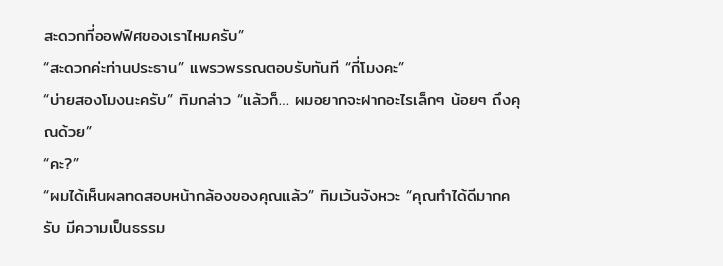สะดวกที่ออฟฟิศของเราไหมครับ”
“สะดวกค่ะท่านประธาน” แพรวพรรณตอบรับทันที “กี่โมงคะ”
“บ่ายสองโมงนะครับ” ทิมกล่าว “แล้วก็… ผมอยากจะฝากอะไรเล็กๆ น้อยๆ ถึงคุณด้วย”
“คะ?”
“ผมได้เห็นผลทดสอบหน้ากล้องของคุณแล้ว” ทิมเว้นจังหวะ “คุณทำได้ดีมากครับ มีความเป็นธรรม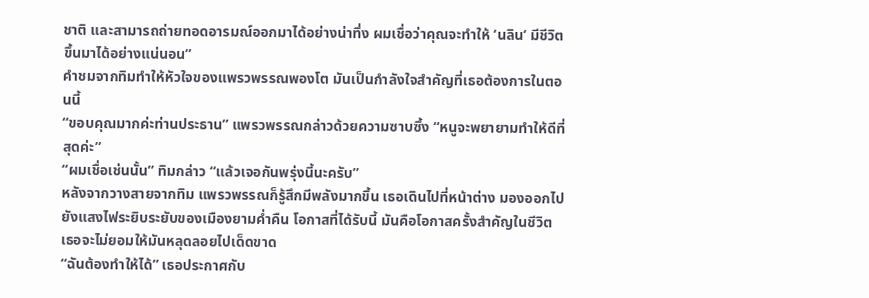ชาติ และสามารถถ่ายทอดอารมณ์ออกมาได้อย่างน่าทึ่ง ผมเชื่อว่าคุณจะทำให้ ‘นลิน’ มีชีวิตขึ้นมาได้อย่างแน่นอน”
คำชมจากทิมทำให้หัวใจของแพรวพรรณพองโต มันเป็นกำลังใจสำคัญที่เธอต้องการในตอนนี้
“ขอบคุณมากค่ะท่านประธาน” แพรวพรรณกล่าวด้วยความซาบซึ้ง “หนูจะพยายามทำให้ดีที่สุดค่ะ”
“ผมเชื่อเช่นนั้น” ทิมกล่าว “แล้วเจอกันพรุ่งนี้นะครับ”
หลังจากวางสายจากทิม แพรวพรรณก็รู้สึกมีพลังมากขึ้น เธอเดินไปที่หน้าต่าง มองออกไปยังแสงไฟระยิบระยับของเมืองยามค่ำคืน โอกาสที่ได้รับนี้ มันคือโอกาสครั้งสำคัญในชีวิต เธอจะไม่ยอมให้มันหลุดลอยไปเด็ดขาด
“ฉันต้องทำให้ได้” เธอประกาศกับ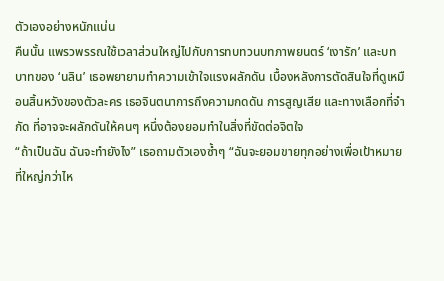ตัวเองอย่างหนักแน่น
คืนนั้น แพรวพรรณใช้เวลาส่วนใหญ่ไปกับการทบทวนบทภาพยนตร์ ‘เงารัก’ และบทบาทของ ‘นลิน’ เธอพยายามทำความเข้าใจแรงผลักดัน เบื้องหลังการตัดสินใจที่ดูเหมือนสิ้นหวังของตัวละคร เธอจินตนาการถึงความกดดัน การสูญเสีย และทางเลือกที่จำกัด ที่อาจจะผลักดันให้คนๆ หนึ่งต้องยอมทำในสิ่งที่ขัดต่อจิตใจ
“ถ้าเป็นฉัน ฉันจะทำยังไง” เธอถามตัวเองซ้ำๆ “ฉันจะยอมขายทุกอย่างเพื่อเป้าหมายที่ใหญ่กว่าไห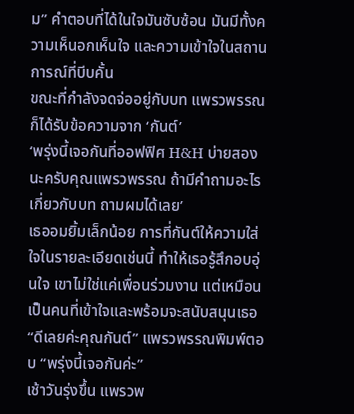ม” คำตอบที่ได้ในใจมันซับซ้อน มันมีทั้งความเห็นอกเห็นใจ และความเข้าใจในสถานการณ์ที่บีบคั้น
ขณะที่กำลังจดจ่ออยู่กับบท แพรวพรรณก็ได้รับข้อความจาก ‘กันต์’
‘พรุ่งนี้เจอกันที่ออฟฟิศ H&H บ่ายสองนะครับคุณแพรวพรรณ ถ้ามีคำถามอะไรเกี่ยวกับบท ถามผมได้เลย’
เธออมยิ้มเล็กน้อย การที่กันต์ให้ความใส่ใจในรายละเอียดเช่นนี้ ทำให้เธอรู้สึกอบอุ่นใจ เขาไม่ใช่แค่เพื่อนร่วมงาน แต่เหมือนเป็นคนที่เข้าใจและพร้อมจะสนับสนุนเธอ
“ดีเลยค่ะคุณกันต์” แพรวพรรณพิมพ์ตอบ “พรุ่งนี้เจอกันค่ะ”
เช้าวันรุ่งขึ้น แพรวพ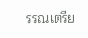รรณเตรีย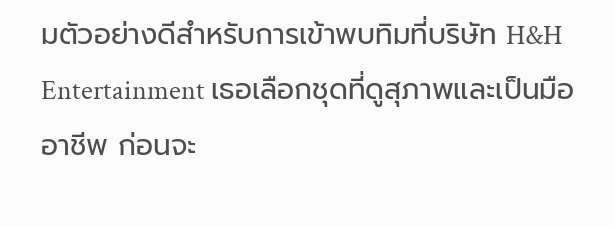มตัวอย่างดีสำหรับการเข้าพบทิมที่บริษัท H&H Entertainment เธอเลือกชุดที่ดูสุภาพและเป็นมืออาชีพ ก่อนจะ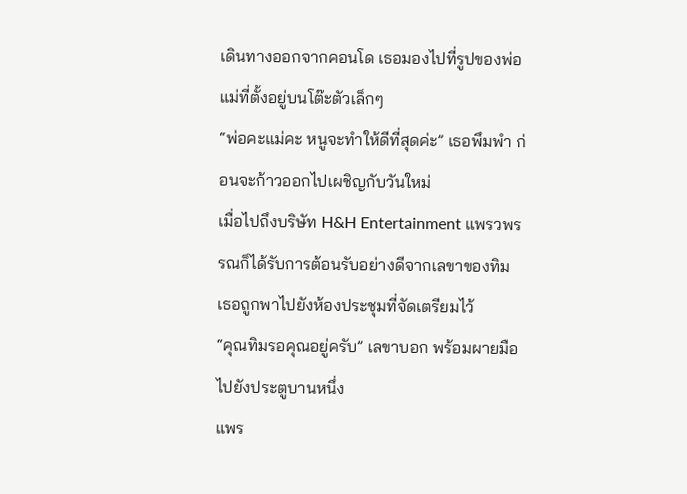เดินทางออกจากคอนโด เธอมองไปที่รูปของพ่อแม่ที่ตั้งอยู่บนโต๊ะตัวเล็กๆ
“พ่อคะแม่คะ หนูจะทำให้ดีที่สุดค่ะ” เธอพึมพำ ก่อนจะก้าวออกไปเผชิญกับวันใหม่
เมื่อไปถึงบริษัท H&H Entertainment แพรวพรรณก็ได้รับการต้อนรับอย่างดีจากเลขาของทิม เธอถูกพาไปยังห้องประชุมที่จัดเตรียมไว้
“คุณทิมรอคุณอยู่ครับ” เลขาบอก พร้อมผายมือไปยังประตูบานหนึ่ง
แพร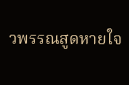วพรรณสูดหายใจ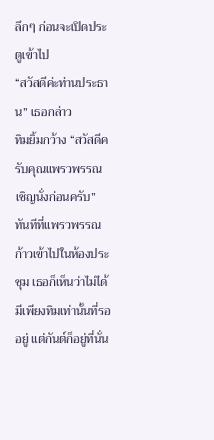ลึกๆ ก่อนจะเปิดประตูเข้าไป
“สวัสดีค่ะท่านประธาน” เธอกล่าว
ทิมยิ้มกว้าง “สวัสดีครับคุณแพรวพรรณ เชิญนั่งก่อนครับ”
ทันทีที่แพรวพรรณก้าวเข้าไปในห้องประชุม เธอก็เห็นว่าไม่ได้มีเพียงทิมเท่านั้นที่รออยู่ แต่กันต์ก็อยู่ที่นั่น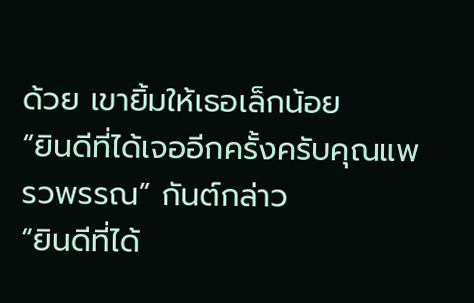ด้วย เขายิ้มให้เธอเล็กน้อย
“ยินดีที่ได้เจออีกครั้งครับคุณแพรวพรรณ” กันต์กล่าว
“ยินดีที่ได้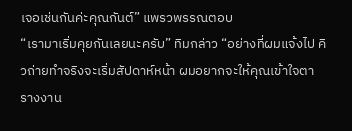เจอเช่นกันค่ะคุณกันต์” แพรวพรรณตอบ
“เรามาเริ่มคุยกันเลยนะครับ” ทิมกล่าว “อย่างที่ผมแจ้งไป คิวถ่ายทำจริงจะเริ่มสัปดาห์หน้า ผมอยากจะให้คุณเข้าใจตารางงาน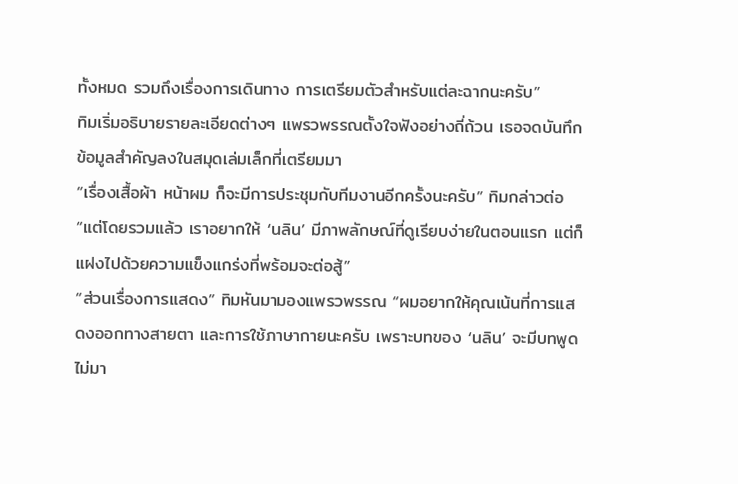ทั้งหมด รวมถึงเรื่องการเดินทาง การเตรียมตัวสำหรับแต่ละฉากนะครับ”
ทิมเริ่มอธิบายรายละเอียดต่างๆ แพรวพรรณตั้งใจฟังอย่างถี่ถ้วน เธอจดบันทึกข้อมูลสำคัญลงในสมุดเล่มเล็กที่เตรียมมา
“เรื่องเสื้อผ้า หน้าผม ก็จะมีการประชุมกับทีมงานอีกครั้งนะครับ” ทิมกล่าวต่อ “แต่โดยรวมแล้ว เราอยากให้ ‘นลิน’ มีภาพลักษณ์ที่ดูเรียบง่ายในตอนแรก แต่ก็แฝงไปด้วยความแข็งแกร่งที่พร้อมจะต่อสู้”
“ส่วนเรื่องการแสดง” ทิมหันมามองแพรวพรรณ “ผมอยากให้คุณเน้นที่การแสดงออกทางสายตา และการใช้ภาษากายนะครับ เพราะบทของ ‘นลิน’ จะมีบทพูดไม่มา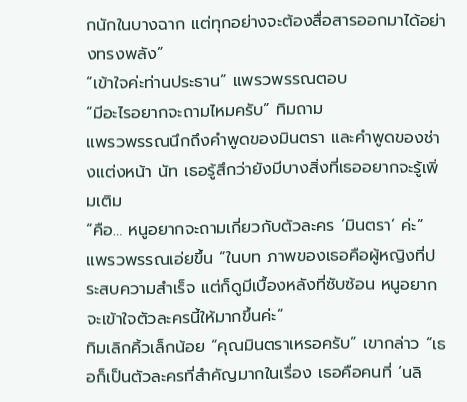กนักในบางฉาก แต่ทุกอย่างจะต้องสื่อสารออกมาได้อย่างทรงพลัง”
“เข้าใจค่ะท่านประธาน” แพรวพรรณตอบ
“มีอะไรอยากจะถามไหมครับ” ทิมถาม
แพรวพรรณนึกถึงคำพูดของมินตรา และคำพูดของช่างแต่งหน้า นัท เธอรู้สึกว่ายังมีบางสิ่งที่เธออยากจะรู้เพิ่มเติม
“คือ… หนูอยากจะถามเกี่ยวกับตัวละคร ‘มินตรา’ ค่ะ” แพรวพรรณเอ่ยขึ้น “ในบท ภาพของเธอคือผู้หญิงที่ประสบความสำเร็จ แต่ก็ดูมีเบื้องหลังที่ซับซ้อน หนูอยากจะเข้าใจตัวละครนี้ให้มากขึ้นค่ะ”
ทิมเลิกคิ้วเล็กน้อย “คุณมินตราเหรอครับ” เขากล่าว “เธอก็เป็นตัวละครที่สำคัญมากในเรื่อง เธอคือคนที่ ‘นลิ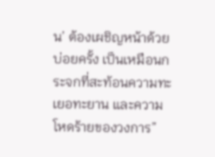น’ ต้องเผชิญหน้าด้วยบ่อยครั้ง เป็นเหมือนกระจกที่สะท้อนความทะเยอทะยาน และความโหดร้ายของวงการ”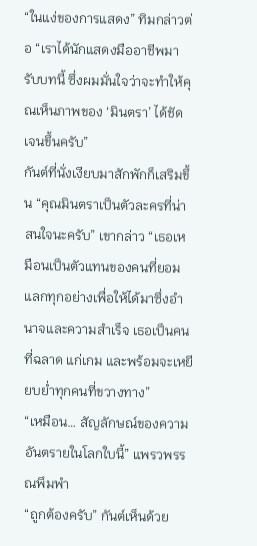“ในแง่ของการแสดง” ทิมกล่าวต่อ “เราได้นักแสดงมืออาชีพมารับบทนี้ ซึ่งผมมั่นใจว่าจะทำให้คุณเห็นภาพของ ‘มินตรา’ ได้ชัดเจนขึ้นครับ”
กันต์ที่นั่งเงียบมาสักพักก็เสริมขึ้น “คุณมินตราเป็นตัวละครที่น่าสนใจนะครับ” เขากล่าว “เธอเหมือนเป็นตัวแทนของคนที่ยอมแลกทุกอย่างเพื่อให้ได้มาซึ่งอำนาจและความสำเร็จ เธอเป็นคนที่ฉลาด แก่เกม และพร้อมจะเหยียบย่ำทุกคนที่ขวางทาง”
“เหมือน… สัญลักษณ์ของความอันตรายในโลกใบนี้” แพรวพรรณพึมพำ
“ถูกต้องครับ” กันต์เห็นด้วย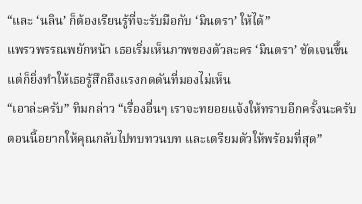“และ ‘นลิน’ ก็ต้องเรียนรู้ที่จะรับมือกับ ‘มินตรา’ ให้ได้”
แพรวพรรณพยักหน้า เธอเริ่มเห็นภาพของตัวละคร ‘มินตรา’ ชัดเจนขึ้น แต่ก็ยิ่งทำให้เธอรู้สึกถึงแรงกดดันที่มองไม่เห็น
“เอาล่ะครับ” ทิมกล่าว “เรื่องอื่นๆ เราจะทยอยแจ้งให้ทราบอีกครั้งนะครับ ตอนนี้อยากให้คุณกลับไปทบทวนบท และเตรียมตัวให้พร้อมที่สุด”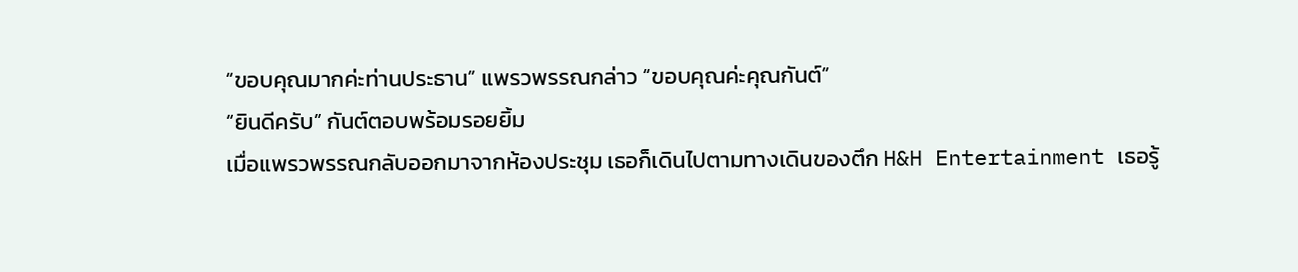“ขอบคุณมากค่ะท่านประธาน” แพรวพรรณกล่าว “ขอบคุณค่ะคุณกันต์”
“ยินดีครับ” กันต์ตอบพร้อมรอยยิ้ม
เมื่อแพรวพรรณกลับออกมาจากห้องประชุม เธอก็เดินไปตามทางเดินของตึก H&H Entertainment เธอรู้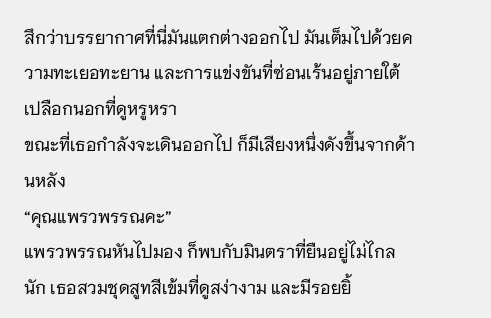สึกว่าบรรยากาศที่นี่มันแตกต่างออกไป มันเต็มไปด้วยความทะเยอทะยาน และการแข่งขันที่ซ่อนเร้นอยู่ภายใต้เปลือกนอกที่ดูหรูหรา
ขณะที่เธอกำลังจะเดินออกไป ก็มีเสียงหนึ่งดังขึ้นจากด้านหลัง
“คุณแพรวพรรณคะ”
แพรวพรรณหันไปมอง ก็พบกับมินตราที่ยืนอยู่ไม่ไกลนัก เธอสวมชุดสูทสีเข้มที่ดูสง่างาม และมีรอยยิ้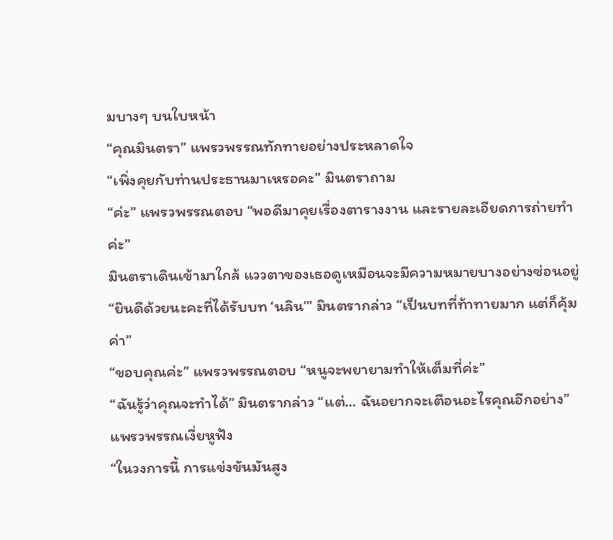มบางๆ บนใบหน้า
“คุณมินตรา” แพรวพรรณทักทายอย่างประหลาดใจ
“เพิ่งคุยกับท่านประธานมาเหรอคะ” มินตราถาม
“ค่ะ” แพรวพรรณตอบ “พอดีมาคุยเรื่องตารางงาน และรายละเอียดการถ่ายทำค่ะ”
มินตราเดินเข้ามาใกล้ แววตาของเธอดูเหมือนจะมีความหมายบางอย่างซ่อนอยู่
“ยินดีด้วยนะคะที่ได้รับบท ‘นลิน’” มินตรากล่าว “เป็นบทที่ท้าทายมาก แต่ก็คุ้มค่า”
“ขอบคุณค่ะ” แพรวพรรณตอบ “หนูจะพยายามทำให้เต็มที่ค่ะ”
“ฉันรู้ว่าคุณจะทำได้” มินตรากล่าว “แต่… ฉันอยากจะเตือนอะไรคุณอีกอย่าง”
แพรวพรรณเงี่ยหูฟัง
“ในวงการนี้ การแข่งขันมันสูง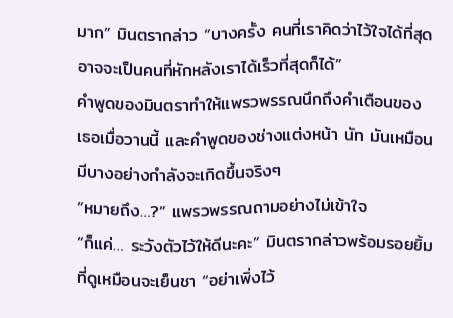มาก” มินตรากล่าว “บางครั้ง คนที่เราคิดว่าไว้ใจได้ที่สุด อาจจะเป็นคนที่หักหลังเราได้เร็วที่สุดก็ได้”
คำพูดของมินตราทำให้แพรวพรรณนึกถึงคำเตือนของเธอเมื่อวานนี้ และคำพูดของช่างแต่งหน้า นัท มันเหมือนมีบางอย่างกำลังจะเกิดขึ้นจริงๆ
“หมายถึง…?” แพรวพรรณถามอย่างไม่เข้าใจ
“ก็แค่… ระวังตัวไว้ให้ดีนะคะ” มินตรากล่าวพร้อมรอยยิ้มที่ดูเหมือนจะเย็นชา “อย่าเพิ่งไว้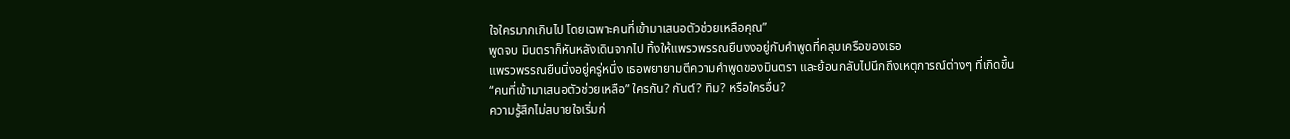ใจใครมากเกินไป โดยเฉพาะคนที่เข้ามาเสนอตัวช่วยเหลือคุณ”
พูดจบ มินตราก็หันหลังเดินจากไป ทิ้งให้แพรวพรรณยืนงงอยู่กับคำพูดที่คลุมเครือของเธอ
แพรวพรรณยืนนิ่งอยู่ครู่หนึ่ง เธอพยายามตีความคำพูดของมินตรา และย้อนกลับไปนึกถึงเหตุการณ์ต่างๆ ที่เกิดขึ้น
“คนที่เข้ามาเสนอตัวช่วยเหลือ” ใครกัน? กันต์? ทิม? หรือใครอื่น?
ความรู้สึกไม่สบายใจเริ่มก่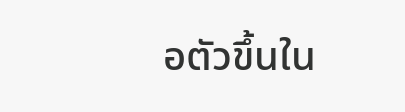อตัวขึ้นใน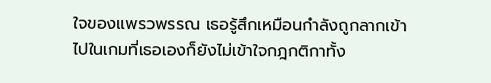ใจของแพรวพรรณ เธอรู้สึกเหมือนกำลังถูกลากเข้าไปในเกมที่เธอเองก็ยังไม่เข้าใจกฎกติกาทั้ง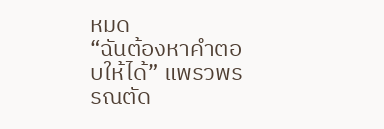หมด
“ฉันต้องหาคำตอบให้ได้” แพรวพรรณตัด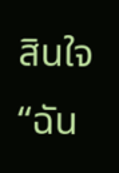สินใจ “ฉัน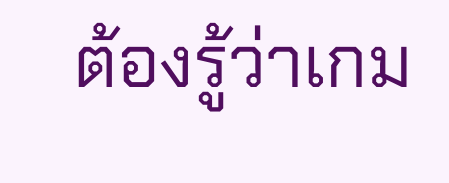ต้องรู้ว่าเกม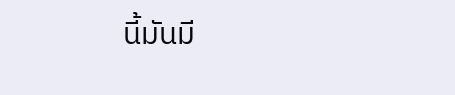นี้มันมี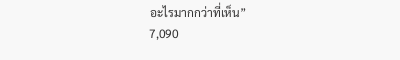อะไรมากกว่าที่เห็น”
7,090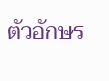ตัวอักษร